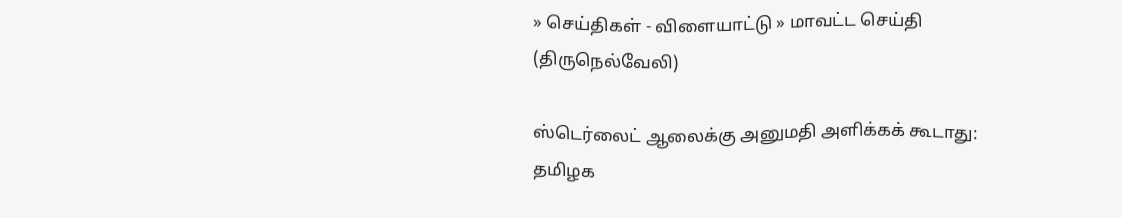» செய்திகள் - விளையாட்டு » மாவட்ட செய்தி (திருநெல்வேலி)

ஸ்டெர்லைட் ஆலைக்கு அனுமதி அளிக்கக் கூடாது: தமிழக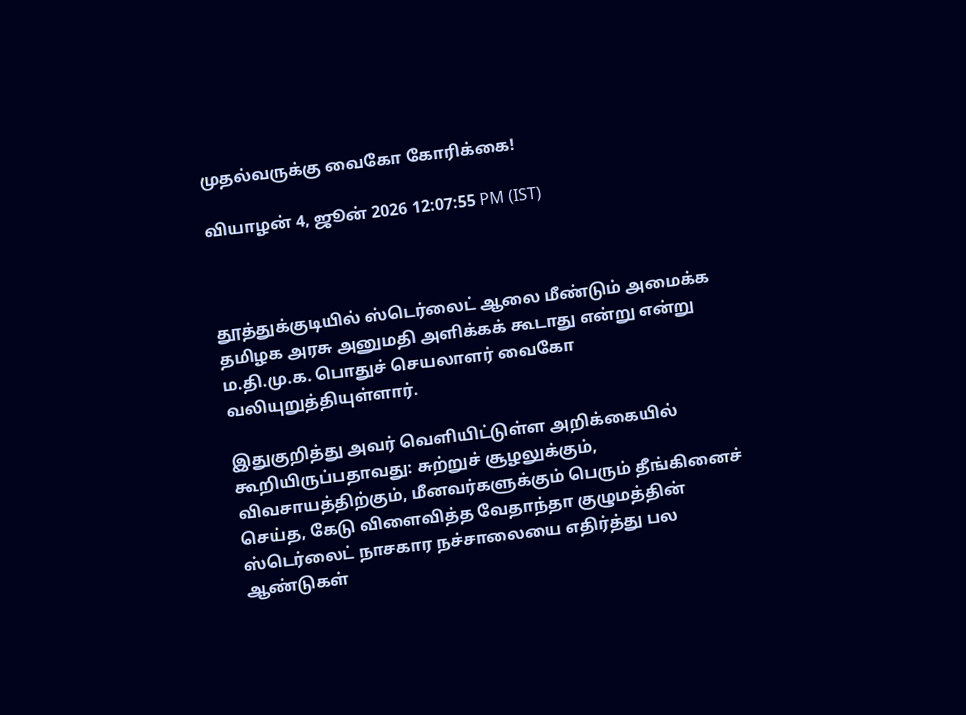முதல்வருக்கு வைகோ கோரிக்கை!

வியாழன் 4, ஜூன் 2026 12:07:55 PM (IST)



தூத்துக்குடியில் ஸ்டெர்லைட் ஆலை மீண்டும் அமைக்க தமிழக அரசு அனுமதி அளிக்கக் கூடாது என்று என்று ம.தி.மு.க. பொதுச் செயலாளர் வைகோ வலியுறுத்தியுள்ளார்.

இதுகுறித்து அவர் வெளியிட்டுள்ள அறிக்கையில் கூறியிருப்பதாவது: சுற்றுச் சூழலுக்கும், விவசாயத்திற்கும், மீனவர்களுக்கும் பெரும் தீங்கினைச் செய்த, கேடு விளைவித்த வேதாந்தா குழுமத்தின் ஸ்டெர்லைட் நாசகார நச்சாலையை எதிர்த்து பல ஆண்டுகள்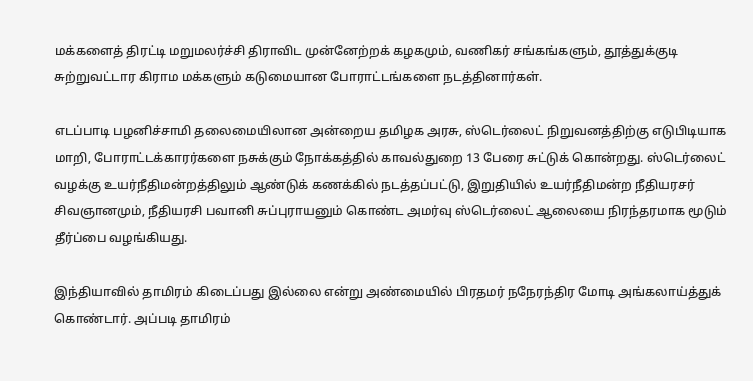மக்களைத் திரட்டி மறுமலர்ச்சி திராவிட முன்னேற்றக் கழகமும், வணிகர் சங்கங்களும், தூத்துக்குடி சுற்றுவட்டார கிராம மக்களும் கடுமையான போராட்டங்களை நடத்தினார்கள்.

எடப்பாடி பழனிச்சாமி தலைமையிலான அன்றைய தமிழக அரசு, ஸ்டெர்லைட் நிறுவனத்திற்கு எடுபிடியாக மாறி, போராட்டக்காரர்களை நசுக்கும் நோக்கத்தில் காவல்துறை 13 பேரை சுட்டுக் கொன்றது. ஸ்டெர்லைட் வழக்கு உயர்நீதிமன்றத்திலும் ஆண்டுக் கணக்கில் நடத்தப்பட்டு, இறுதியில் உயர்நீதிமன்ற நீதியரசர் சிவஞானமும், நீதியரசி பவானி சுப்புராயனும் கொண்ட அமர்வு ஸ்டெர்லைட் ஆலையை நிரந்தரமாக மூடும் தீர்ப்பை வழங்கியது.

இந்தியாவில் தாமிரம் கிடைப்பது இல்லை என்று அண்மையில் பிரதமர் நநேரந்திர மோடி அங்கலாய்த்துக் கொண்டார். அப்படி தாமிரம்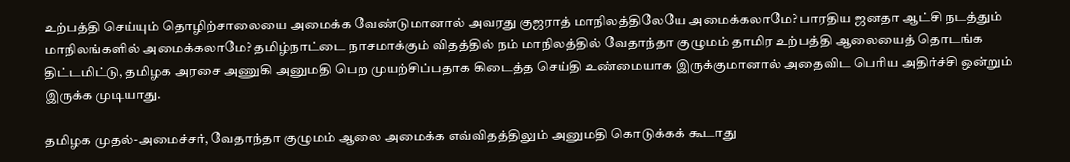உற்பத்தி செய்யும் தொழிற்சாலையை அமைக்க வேண்டுமானால் அவரது குஜராத் மாநிலத்திலேயே அமைக்கலாமே? பாரதிய ஜனதா ஆட்சி நடத்தும் மாநிலங்களில் அமைக்கலாமே? தமிழ்நாட்டை நாசமாக்கும் விதத்தில் நம் மாநிலத்தில் வேதாந்தா குழுமம் தாமிர உற்பத்தி ஆலையைத் தொடங்க திட்டமிட்டு, தமிழக அரசை அணுகி அனுமதி பெற முயற்சிப்பதாக கிடைத்த செய்தி உண்மையாக இருக்குமானால் அதைவிட பெரிய அதிர்ச்சி ஒன்றும் இருக்க முடியாது.

தமிழக முதல்-அமைச்சர், வேதாந்தா குழுமம் ஆலை அமைக்க எவ்விதத்திலும் அனுமதி கொடுக்கக் கூடாது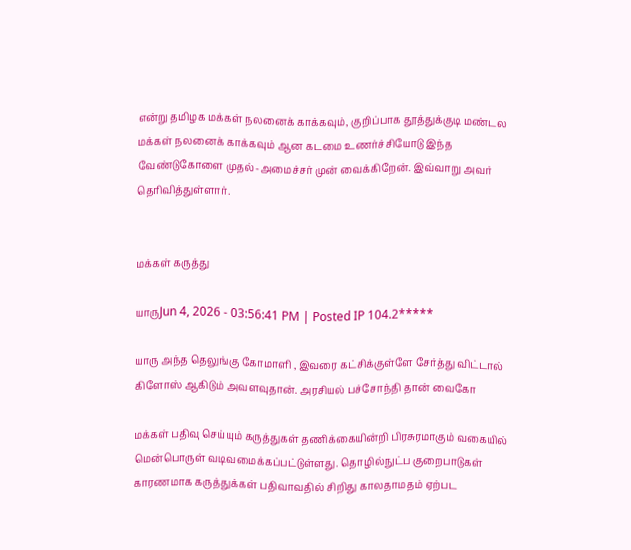என்று தமிழக மக்கள் நலனைக் காக்கவும், குறிப்பாக தூத்துக்குடி மண்டல மக்கள் நலனைக் காக்கவும் ஆன கடமை உணர்ச்சியோடு இந்த வேண்டுகோளை முதல்-அமைச்சர் முன் வைக்கிறேன். இவ்வாறு அவர் தெரிவித்துள்ளார்.


மக்கள் கருத்து

யாருJun 4, 2026 - 03:56:41 PM | Posted IP 104.2*****

யாரு அந்த தெலுங்கு கோமாளி , இவரை கட்சிக்குள்ளே சேர்த்து விட்டால் கிளோஸ் ஆகிடும் அவளவுதான். அரசியல் பச்சோந்தி தான் வைகோ

மக்கள் பதிவு செய்யும் கருத்துகள் தணிக்கையின்றி பிரசுரமாகும் வகையில் மென்பொருள் வடிவமைக்கப்பட்டுள்ளது. தொழில்நுட்ப குறைபாடுகள் காரணமாக கருத்துக்கள் பதிவாவதில் சிறிது காலதாமதம் ஏற்பட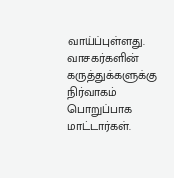வாய்ப்புள்ளது. வாசகர்களின் கருத்துக்களுக்கு நிர்வாகம் பொறுப்பாக மாட்டார்கள்.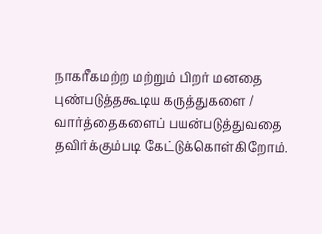நாகரீகமற்ற மற்றும் பிறர் மனதை புண்படுத்தகூடிய கருத்துகளை / வார்த்தைகளைப் பயன்படுத்துவதை தவிர்க்கும்படி கேட்டுக்கொள்கிறோம்.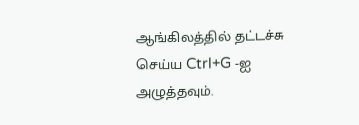ஆங்கிலத்தில் தட்டச்சு செய்ய Ctrl+G -ஐ அழுத்தவும்.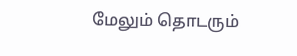மேலும் தொடரும்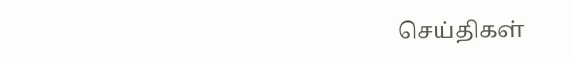செய்திகள்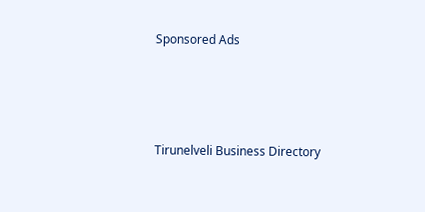Sponsored Ads




Tirunelveli Business Directory